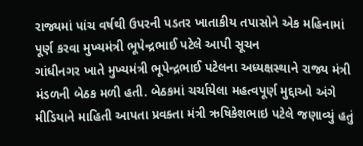રાજ્યમાં પાંચ વર્ષથી ઉપરની પડતર ખાતાકીય તપાસોને એક મહિનામાં પૂર્ણ કરવા મુખ્યમંત્રી ભૂપેન્દ્રભાઈ પટેલે આપી સૂચન
ગાંધીનગર ખાતે મુખ્યમંત્રી ભૂપેન્દ્રભાઈ પટેલના અધ્યક્ષસ્થાને રાજ્ય મંત્રી મંડળની બેઠક મળી હતી. બેઠકમાં ચર્ચાયેલા મહત્વપૂર્ણ મુદ્દાઓ અંગે મીડિયાને માહિતી આપતા પ્રવક્તા મંત્રી ઋષિકેશભાઇ પટેલે જણાવ્યું હતું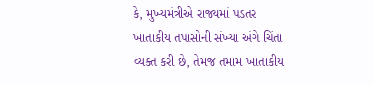કે, મુખ્યમંત્રીએ રાજ્યમાં પડતર ખાતાકીય તપાસોની સંખ્યા અંગે ચિંતા વ્યક્ત કરી છે, તેમજ તમામ ખાતાકીય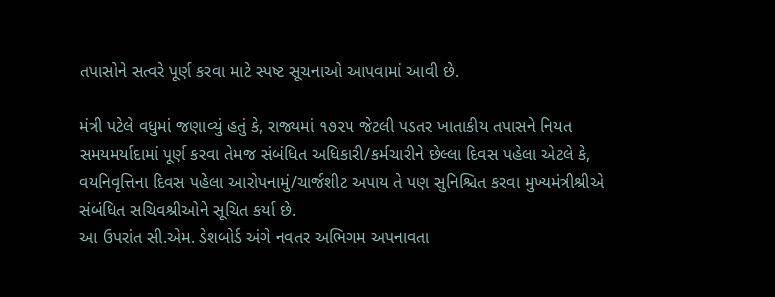તપાસોને સત્વરે પૂર્ણ કરવા માટે સ્પષ્ટ સૂચનાઓ આપવામાં આવી છે.

મંત્રી પટેલે વધુમાં જણાવ્યું હતું કે, રાજ્યમાં ૧૭૨૫ જેટલી પડતર ખાતાકીય તપાસને નિયત સમયમર્યાદામાં પૂર્ણ કરવા તેમજ સંબંધિત અધિકારી/કર્મચારીને છેલ્લા દિવસ પહેલા એટલે કે, વયનિવૃત્તિના દિવસ પહેલા આરોપનામું/ચાર્જશીટ અપાય તે પણ સુનિશ્ચિત કરવા મુખ્યમંત્રીશ્રીએ સંબંધિત સચિવશ્રીઓને સૂચિત કર્યા છે.
આ ઉપરાંત સી.એમ. ડેશબોર્ડ અંગે નવતર અભિગમ અપનાવતા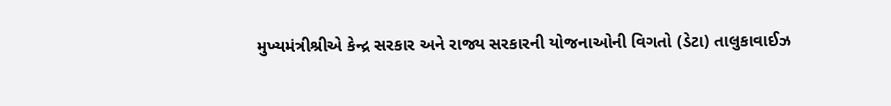મુખ્યમંત્રીશ્રીએ કેન્દ્ર સરકાર અને રાજ્ય સરકારની યોજનાઓની વિગતો (ડેટા) તાલુકાવાઈઝ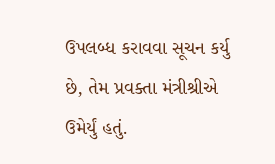ઉપલબ્ધ કરાવવા સૂચન કર્યુ છે, તેમ પ્રવક્તા મંત્રીશ્રીએ ઉમેર્યું હતું.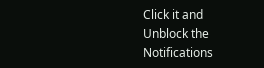Click it and Unblock the Notifications